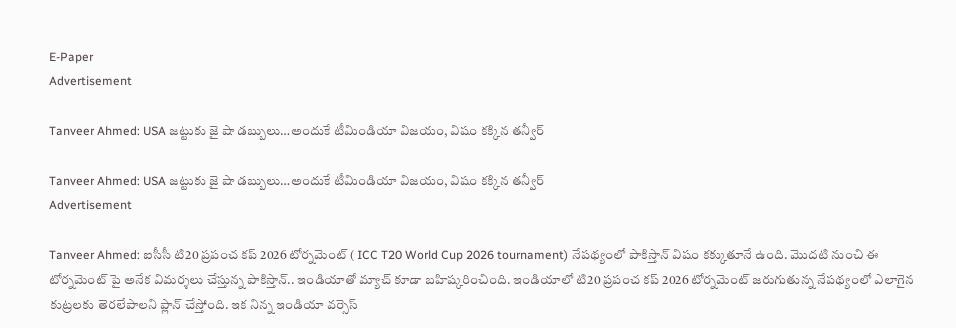E-Paper
Advertisement

Tanveer Ahmed: USA జ‌ట్టుకు జై షా డ‌బ్బులు…అందుకే టీమిండియా విజ‌యం, విషం క‌క్కిన త‌న్వీర్‌

Tanveer Ahmed: USA జ‌ట్టుకు జై షా డ‌బ్బులు…అందుకే టీమిండియా విజ‌యం, విషం క‌క్కిన త‌న్వీర్‌
Advertisement

Tanveer Ahmed: ఐసీసీ టి20 ప్రపంచ కప్ 2026 టోర్నమెంట్ ( ICC T20 World Cup 2026 tournament) నేపథ్యంలో పాకిస్తాన్ విషం కక్కుతూనే ఉంది. మొదటి నుంచి ఈ టోర్నమెంట్ పై అనేక విమర్శలు చేస్తున్న పాకిస్తాన్.. ఇండియాతో మ్యాచ్ కూడా బహిష్కరించింది. ఇండియాలో టి20 ప్రపంచ కప్ 2026 టోర్నమెంట్ జరుగుతున్న నేపథ్యంలో ఎలాగైన కుట్రలకు తెరలేపాలని ప్లాన్ చేస్తోంది. ఇక నిన్న ఇండియా వర్సెస్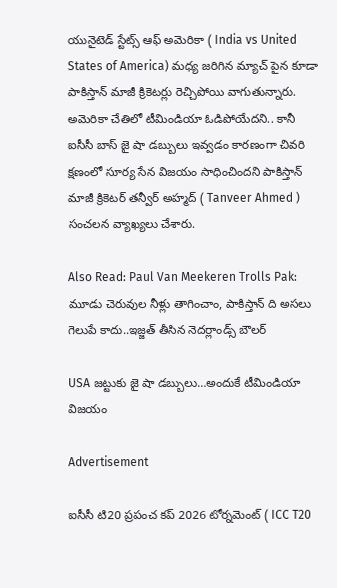యునైటెడ్ స్టేట్స్ ఆఫ్ అమెరికా ( India vs United States of America) మధ్య జరిగిన మ్యాచ్ పైన కూడా పాకిస్తాన్ మాజీ క్రికెటర్లు రెచ్చిపోయి వాగుతున్నారు. అమెరికా చేతిలో టీమిండియా ఓడిపోయేదని.. కానీ ఐసీసీ బాస్ జై షా డబ్బులు ఇవ్వడం కారణంగా చివరి క్షణంలో సూర్య సేన విజయం సాధించిందని పాకిస్తాన్ మాజీ క్రికెటర్ త‌న్వీర్‌ అహ్మద్ ( Tanveer Ahmed ) సంచలన వ్యాఖ్యలు చేశారు.

Also Read: Paul Van Meekeren Trolls Pak: మూడు చెరువుల నీళ్లు తాగించాం, పాకిస్తాన్ ది అస‌లు గెలుపే కాదు..ఇజ్జ‌త్ తీసిన నెదర్లాండ్స్ బౌలర్

USA జ‌ట్టుకు జై షా డ‌బ్బులు…అందుకే టీమిండియా విజ‌యం

Advertisement

ఐసీసీ టి20 ప్రపంచ కప్ 2026 టోర్నమెంట్ ( ICC T20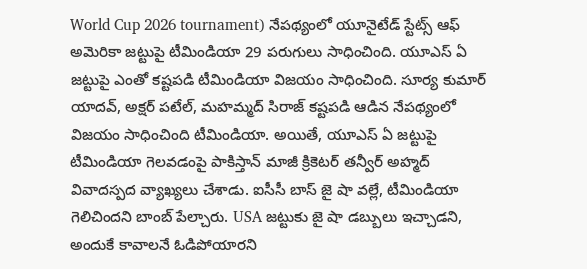World Cup 2026 tournament) నేపథ్యంలో యూనైటేడ్ స్టేట్స్ ఆఫ్ అమెరికా జ‌ట్టుపై టీమిండియా 29 ప‌రుగులు సాధించింది. యూఎస్ ఏ జ‌ట్టుపై ఎంతో క‌ష్ట‌పడి టీమిండియా విజ‌యం సాధించింది. సూర్య కుమార్ యాద‌వ్, అక్ష‌ర్ ప‌టేల్, మ‌హ‌మ్మ‌ద్ సిరాజ్ క‌ష్ట‌ప‌డి ఆడిన నేప‌థ్యంలో విజ‌యం సాధించింది టీమిండియా. అయితే, యూఎస్ ఏ జ‌ట్టుపై టీమిండియా గెల‌వ‌డంపై పాకిస్తాన్ మాజీ క్రికెట‌ర్ త‌న్వీర్ అహ్మ‌ద్ వివాద‌స్ప‌ద వ్యాఖ్య‌లు చేశాడు. ఐసీసీ బాస్ జై షా వ‌ల్లే, టీమిండియా గెలిచింద‌ని బాంబ్ పేల్చారు. USA జ‌ట్టుకు జై షా డ‌బ్బులు ఇచ్చాడ‌ని, అందుకే కావాల‌నే ఓడిపోయార‌ని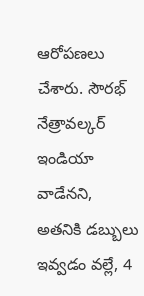ఆరోప‌ణ‌లు చేశారు. సౌరభ్ నేత్రావల్కర్ ఇండియా వాడేన‌ని, అత‌నికి డ‌బ్బులు ఇవ్వ‌డం వ‌ల్లే, 4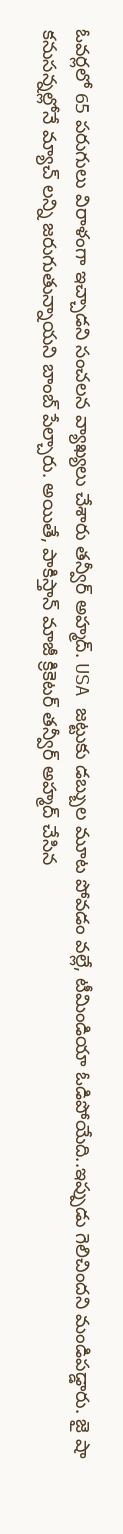ఓవ‌ర్ల‌లో 65 ప‌రుగులు విరాళంగా ఇచ్చాడ‌ని సంచ‌ల‌న వ్యాఖ్య‌లు చేశారు త‌న్వీర్ అహ్మ‌ద్‌. USA జ‌ట్టుకు డ‌బ్బుల మూట పోవ‌డం వ‌ల్లే, టీమిండియా ఓడిపోయేది..ఇప్పుడు గెలిచింద‌ని మండిప‌డ్డారు. జై షా క‌నుస‌న్న‌ల్లోనే మ్యాచ్ ల‌న్ని జ‌రుగుతున్నాయ‌ని బాంబ్ పేల్చారు. అయితే, పాకిస్తాన్ మాజీ క్రికెట‌ర్ త‌న్వీర్ అహ్మ‌ద్ చేసిన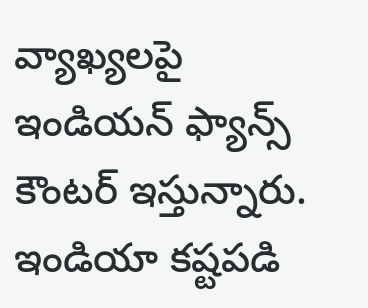వ్యాఖ్య‌ల‌పై ఇండియ‌న్ ఫ్యాన్స్ కౌంట‌ర్ ఇస్తున్నారు. ఇండియా క‌ష్ట‌ప‌డి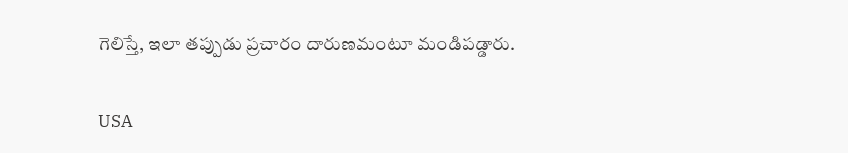గెలిస్తే, ఇలా త‌ప్పుడు ప్ర‌చారం దారుణమంటూ మండిప‌డ్డారు.

USA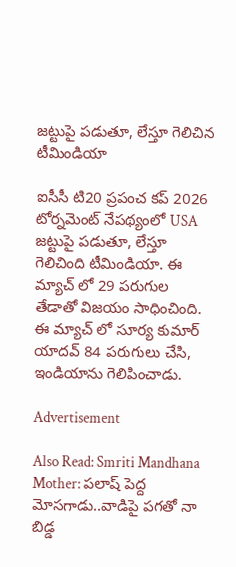జ‌ట్టుపై ప‌డుతూ, లేస్తూ గెలిచిన టీమిండియా

ఐసీసీ టి20 ప్రపంచ కప్ 2026 టోర్నమెంట్ నేప‌థ్యంలో USA జ‌ట్టుపై ప‌డుతూ, లేస్తూ గెలిచింది టీమిండియా. ఈ మ్యాచ్ లో 29 ప‌రుగుల తేడాతో విజ‌యం సాధించింది. ఈ మ్యాచ్ లో సూర్య కుమార్ యాద‌వ్ 84 ప‌రుగులు చేసి, ఇండియాను గెలిపించాడు.

Advertisement

Also Read: Smriti Mandhana Mother: ప‌లాష్ పెద్ద మోస‌గాడు..వాడిపై ప‌గ‌తో నా బిడ్డ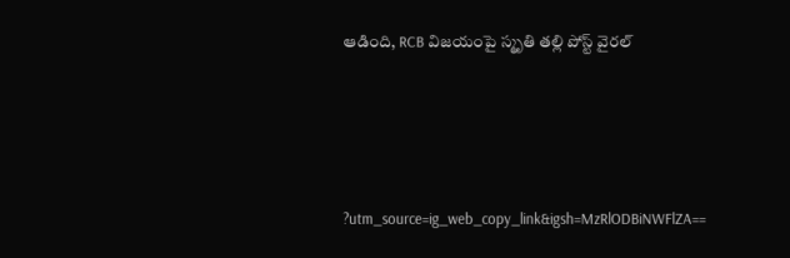ఆడింది, RCB విజ‌యంపై స్మృతి త‌ల్లి పోస్ట్‌ వైర‌ల్





?utm_source=ig_web_copy_link&igsh=MzRlODBiNWFlZA==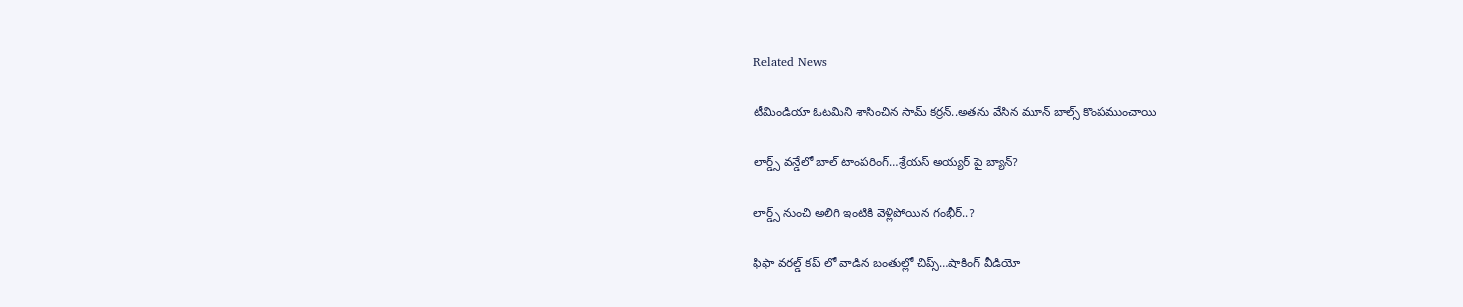Related News

టీమిండియా ఓట‌మిని శాసించిన‌ సామ్‌ కర్రన్..అత‌ను వేసిన మూన్ బాల్స్ కొంప‌ముంచాయి

లార్డ్స్ వన్డేలో బాల్ టాంపరింగ్…శ్రేయస్ అయ్యర్ పై బ్యాన్?

లార్డ్స్ నుంచి అలిగి ఇంటికి వెళ్లిపోయిన గంభీర్..?

ఫిఫా వ‌ర‌ల్డ్ క‌ప్ లో వాడిన‌ బంతుల్లో చిప్స్…షాకింగ్ వీడియో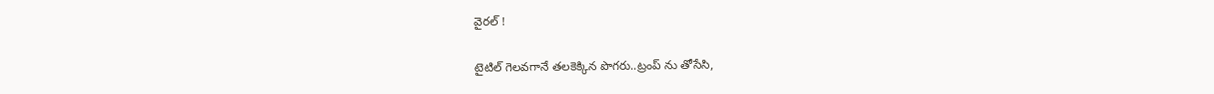వైర‌ల్ !

టైటిల్ గెల‌వ‌గానే త‌ల‌కెక్కిన పొగ‌రు..ట్రంప్ ను తోసేసి,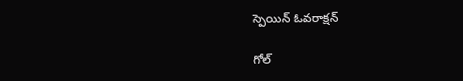స్పెయిన్ ఓవ‌రాక్ష‌న్‌

గోల్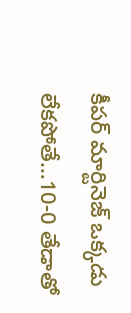కీపర్ మార్టినెజ్ ఒక్క‌డు లేక‌పోతే…10-0 తేడాతో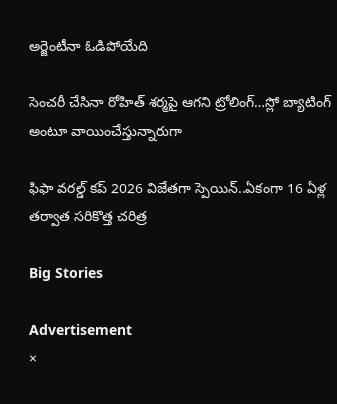అర్జెంటీనా ఓడిపోయేది

సెంచ‌రీ చేసినా రోహిత్ శ‌ర్మ‌పై ఆగ‌ని ట్రోలింగ్…స్లో బ్యాటింగ్ అంటూ వాయించేస్తున్నారుగా

ఫిఫా వ‌ర‌ల్డ్ క‌ప్ 2026 విజేతగా స్పెయిన్‌..ఏకంగా 16 ఏళ్ల త‌ర్వాత స‌రికొత్త చ‌రిత్ర‌

Big Stories

Advertisement
×